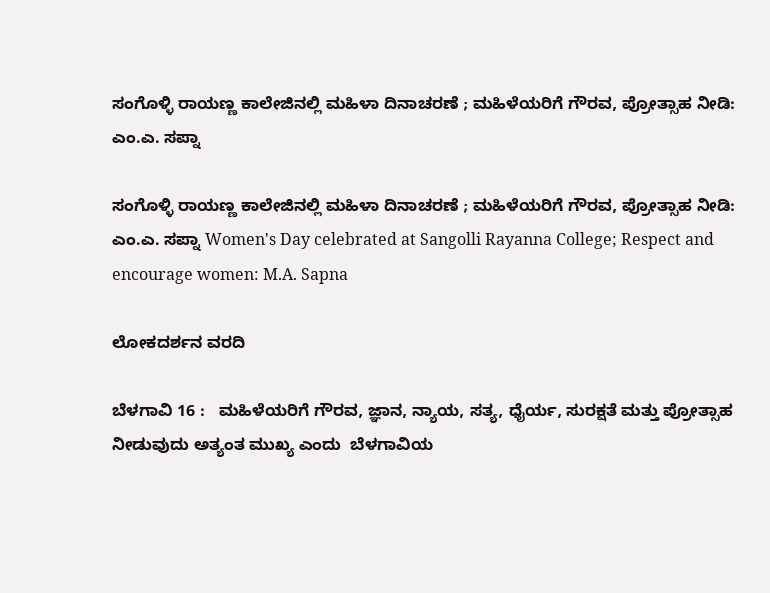ಸಂಗೊಳ್ಳಿ ರಾಯಣ್ಣ ಕಾಲೇಜಿನಲ್ಲಿ ಮಹಿಳಾ ದಿನಾಚರಣೆ ; ಮಹಿಳೆಯರಿಗೆ ಗೌರವ, ಪ್ರೋತ್ಸಾಹ ನೀಡಿ: ಎಂ.ಎ. ಸಪ್ನಾ

ಸಂಗೊಳ್ಳಿ ರಾಯಣ್ಣ ಕಾಲೇಜಿನಲ್ಲಿ ಮಹಿಳಾ ದಿನಾಚರಣೆ ; ಮಹಿಳೆಯರಿಗೆ ಗೌರವ, ಪ್ರೋತ್ಸಾಹ ನೀಡಿ: ಎಂ.ಎ. ಸಪ್ನಾ Women's Day celebrated at Sangolli Rayanna College; Respect and encourage women: M.A. Sapna

ಲೋಕದರ್ಶನ ವರದಿ

ಬೆಳಗಾವಿ 16 :   ಮಹಿಳೆಯರಿಗೆ ಗೌರವ, ಜ್ಞಾನ, ನ್ಯಾಯ, ಸತ್ಯ, ಧೈರ್ಯ, ಸುರಕ್ಷತೆ ಮತ್ತು ಪ್ರೋತ್ಸಾಹ ನೀಡುವುದು ಅತ್ಯಂತ ಮುಖ್ಯ ಎಂದು  ಬೆಳಗಾವಿಯ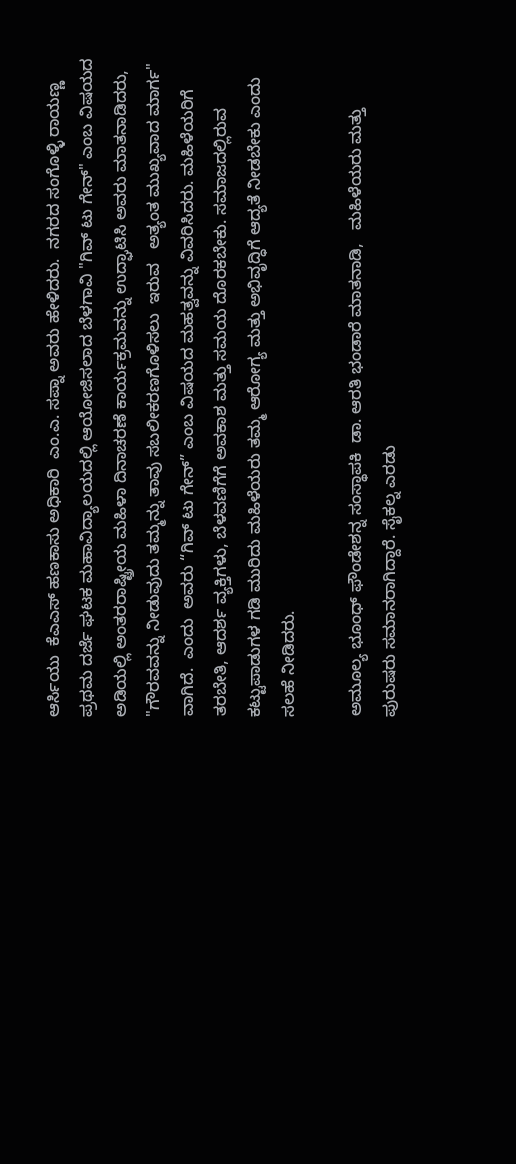ಆರ್ಸಿಯು  ಕೆಎಎಸ್ ಹಣಕಾಸು ಅಧಿಕಾರಿ  ಎಂ.ಎ. ಸಪ್ನಾ ಅವರು ಹೇಳಿದರು.  ನಗರದ ಸಂಗೊಳ್ಳಿ ರಾಯಣ್ಣ ಪ್ರಥಮ ದರ್ಜೆ ಘಟಕ ಮಹಾವಿದ್ಯಾಲಯದಲ್ಲಿ ಆಯೋಜಿಸಲಾದ ಬೆಳಗಾವಿ "ಗಿವ್ ಟು ಗೇನ್" ಎಂಬ ವಿಷಯದ ಅಡಿಯಲ್ಲಿ ಅಂತರರಾಷ್ಟ್ರೀಯ ಮಹಿಳಾ ದಿನಾಚರಣೆ ಕಾರ್ಯಕ್ರಮವನ್ನು ಉದ್ಘಾಟಿಸಿ ಅವರು ಮಾತನಾಡಿದರು, "ಗೌರವವನ್ನು ನೀಡುವುದು ತಮ್ಮನ್ನು ತಾವು ಸಬಲೀಕರಣಗೊಳಿಸಲು  ಇರುವ   ಅತ್ಯಂತ ಮುಖ್ಯವಾದ ಮಾರ್ಗ" ವಾಗಿದೆ.  ಎಂದು  ಅವರು “ಗಿವ್ ಟು ಗೇನ್‌” ಎಂಬ ವಿಷಯದ ಮಹತ್ವವನ್ನು ವಿವರಿಸಿದರು. ಮಹಿಳೆಯರಿಗೆ ತರಬೇತಿ, ಆದರ್ಶ ವ್ಯಕ್ತಿಗಳು, ಬೆಳವಣಿಗೆಗೆ ಅವಕಾಶ ಮತ್ತು ಸಮಯ ದೊರಕಬೇಕು. ಸಮಾಜದಲ್ಲಿರುವ ಕಟ್ಟುಪಾಡುಗಳ ಗಡಿ ಮುರಿದು ಮಹಿಳೆಯರು ತಮ್ಮ ಆರೋಗ್ಯ ಮತ್ತು ಅಭಿವೃದ್ಧಿಗೆ ಆದ್ಯತೆ ನೀಡಬೇಕು ಎಂದು ಸಲಹೆ ನೀಡಿದರು.

ಅಮೂಲ್ಯ ಭೂಂಧ್ ಫೌಂಡೇಶನ್ನ ಸಂಸ್ಥಾಪಕಿ  ಡಾ. ಆರತಿ ಭಂಡಾರೆ ಮಾತನಾಡಿ,   ಮಹಿಳೆಯರು ಮತ್ತು ಪುರುಷರು ಸಮಾನರಾಗಿದ್ದಾರೆ. ಸೈಕಲ್ನ ಎರಡು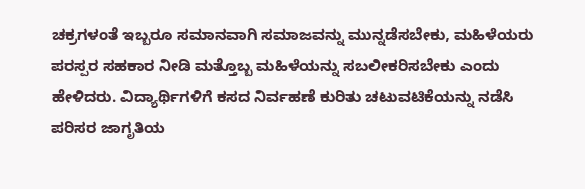ಚಕ್ರಗಳಂತೆ ಇಬ್ಬರೂ ಸಮಾನವಾಗಿ ಸಮಾಜವನ್ನು ಮುನ್ನಡೆಸಬೇಕು, ಮಹಿಳೆಯರು ಪರಸ್ಪರ ಸಹಕಾರ ನೀಡಿ ಮತ್ತೊಬ್ಬ ಮಹಿಳೆಯನ್ನು ಸಬಲೀಕರಿಸಬೇಕು ಎಂದು ಹೇಳಿದರು. ವಿದ್ಯಾರ್ಥಿಗಳಿಗೆ ಕಸದ ನಿರ್ವಹಣೆ ಕುರಿತು ಚಟುವಟಿಕೆಯನ್ನು ನಡೆಸಿ ಪರಿಸರ ಜಾಗೃತಿಯ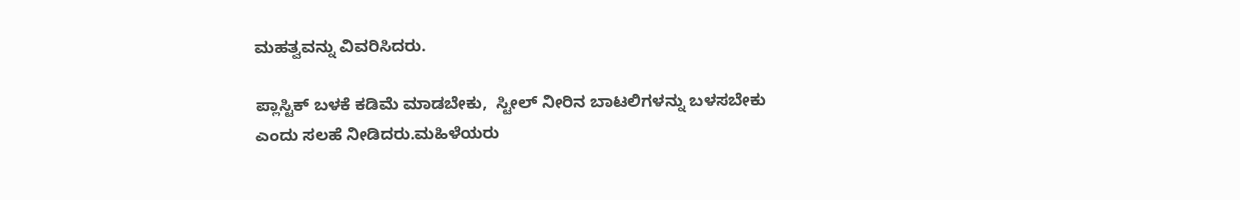ಮಹತ್ವವನ್ನು ವಿವರಿಸಿದರು.

ಪ್ಲಾಸ್ಟಿಕ್ ಬಳಕೆ ಕಡಿಮೆ ಮಾಡಬೇಕು,  ಸ್ಟೀಲ್ ನೀರಿನ ಬಾಟಲಿಗಳನ್ನು ಬಳಸಬೇಕು ಎಂದು ಸಲಹೆ ನೀಡಿದರು.ಮಹಿಳೆಯರು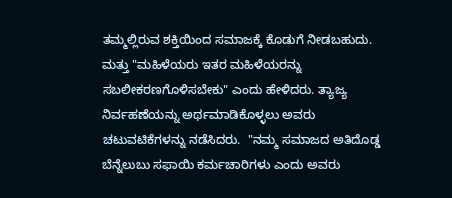ತಮ್ಮಲ್ಲಿರುವ ಶಕ್ತಿಯಿಂದ ಸಮಾಜಕ್ಕೆ ಕೊಡುಗೆ ನೀಡಬಹುದು. ಮತ್ತು "ಮಹಿಳೆಯರು ಇತರ ಮಹಿಳೆಯರನ್ನು ಸಬಲೀಕರಣಗೊಳಿಸಬೇಕು" ಎಂದು ಹೇಳಿದರು. ತ್ಯಾಜ್ಯ ನಿರ್ವಹಣೆಯನ್ನು ಅರ್ಥಮಾಡಿಕೊಳ್ಳಲು ಅವರು ಚಟುವಟಿಕೆಗಳನ್ನು ನಡೆಸಿದರು.  "ನಮ್ಮ ಸಮಾಜದ ಅತಿದೊಡ್ಡ ಬೆನ್ನೆಲುಬು ಸಫಾಯಿ ಕರ್ಮಚಾರಿಗಳು ಎಂದು ಅವರು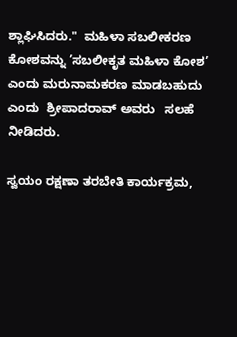ಶ್ಲಾಘಿಸಿದರು."  ಮಹಿಳಾ ಸಬಲೀಕರಣ ಕೋಶವನ್ನು ’ಸಬಲೀಕೃತ ಮಹಿಳಾ ಕೋಶ’ ಎಂದು ಮರುನಾಮಕರಣ ಮಾಡಬಹುದು ಎಂದು  ಶ್ರೀಪಾದರಾವ್ ಅವರು   ಸಲಹೆ ನೀಡಿದರು.

ಸ್ವಯಂ ರಕ್ಷಣಾ ತರಬೇತಿ ಕಾರ್ಯಕ್ರಮ,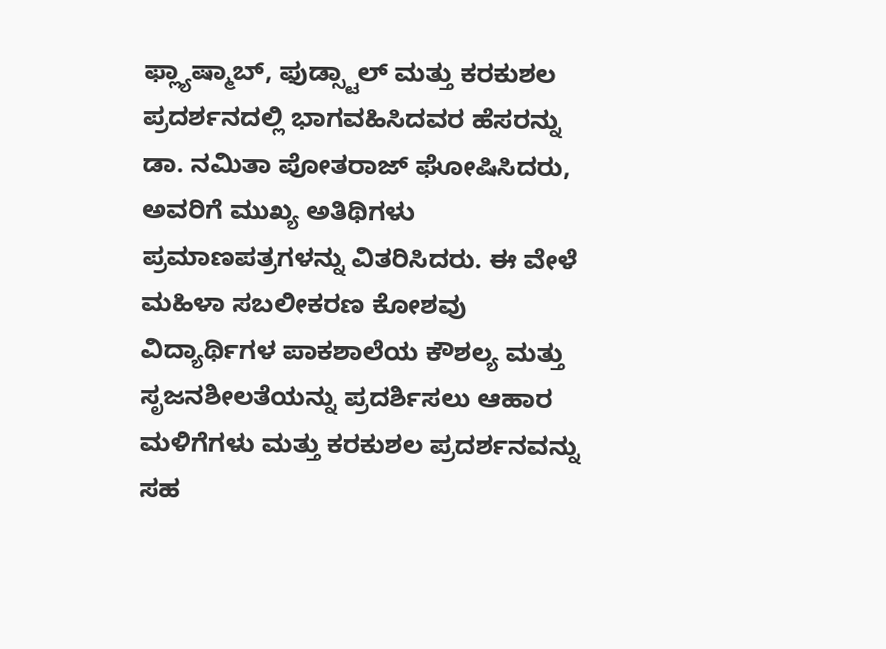ಫ್ಲ್ಯಾಷ್ಮಾಬ್, ಫುಡ್ಸ್ಟಾಲ್ ಮತ್ತು ಕರಕುಶಲ ಪ್ರದರ್ಶನದಲ್ಲಿ ಭಾಗವಹಿಸಿದವರ ಹೆಸರನ್ನು ಡಾ. ನಮಿತಾ ಪೋತರಾಜ್ ಘೋಷಿಸಿದರು, ಅವರಿಗೆ ಮುಖ್ಯ ಅತಿಥಿಗಳು ಪ್ರಮಾಣಪತ್ರಗಳನ್ನು ವಿತರಿಸಿದರು. ಈ ವೇಳೆ ಮಹಿಳಾ ಸಬಲೀಕರಣ ಕೋಶವು ವಿದ್ಯಾರ್ಥಿಗಳ ಪಾಕಶಾಲೆಯ ಕೌಶಲ್ಯ ಮತ್ತು ಸೃಜನಶೀಲತೆಯನ್ನು ಪ್ರದರ್ಶಿಸಲು ಆಹಾರ ಮಳಿಗೆಗಳು ಮತ್ತು ಕರಕುಶಲ ಪ್ರದರ್ಶನವನ್ನು ಸಹ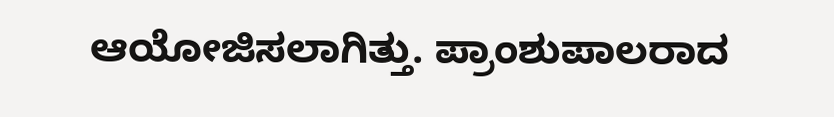ಆಯೋಜಿಸಲಾಗಿತ್ತು. ಪ್ರಾಂಶುಪಾಲರಾದ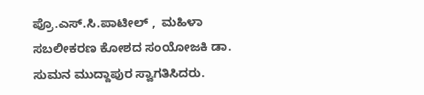ಪ್ರೊ.ಎಸ್‌.ಸಿ.ಪಾಟೀಲ್ ,  ಮಹಿಳಾ ಸಬಲೀಕರಣ ಕೋಶದ ಸಂಯೋಜಕಿ ಡಾ. ಸುಮನ ಮುದ್ದಾಪುರ ಸ್ವಾಗತಿಸಿದರು.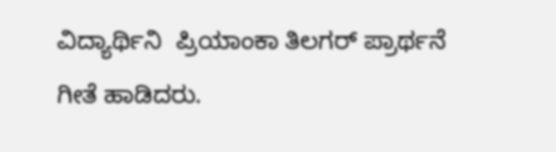ವಿದ್ಯಾರ್ಥಿನಿ  ಪ್ರಿಯಾಂಕಾ ತಿಲಗರ್ ಪ್ರಾರ್ಥನೆ ಗೀತೆ ಹಾಡಿದರು.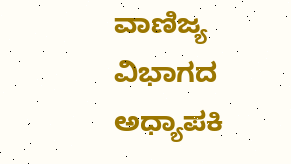ವಾಣಿಜ್ಯ ವಿಭಾಗದ ಅಧ್ಯಾಪಕಿ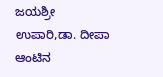ಜಯಶ್ರೀ ಉಪಾರಿ,ಡಾ. ದೀಪಾ ಆಂಟಿನ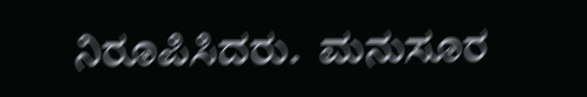ನಿರೂಪಿಸಿದರು.  ಮನುಸೂರ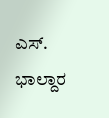ಎಸ್‌. ಭಾಲ್ದಾರ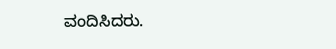ವಂದಿಸಿದರು.